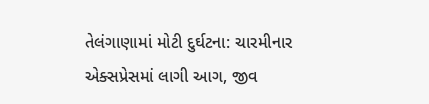તેલંગાણામાં મોટી દુર્ઘટના: ચારમીનાર એક્સપ્રેસમાં લાગી આગ, જીવ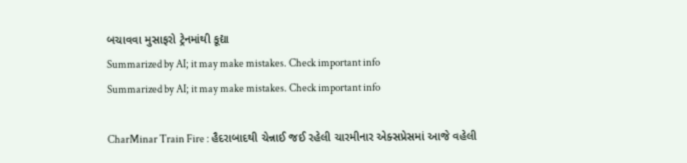બચાવવા મુસાફરો ટ્રેનમાંથી કૂદ્યા
Summarized by AI; it may make mistakes. Check important info
Summarized by AI; it may make mistakes. Check important info

CharMinar Train Fire : હૈદરાબાદથી ચેન્નાઈ જઈ રહેલી ચારમીનાર એક્સપ્રેસમાં આજે વહેલી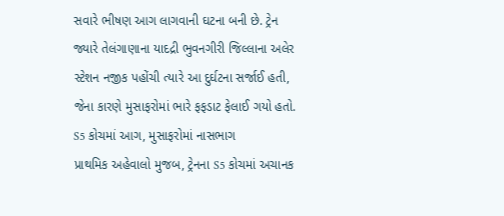સવારે ભીષણ આગ લાગવાની ઘટના બની છે. ટ્રેન જ્યારે તેલંગાણાના યાદદ્રી ભુવનગીરી જિલ્લાના અલેર સ્ટેશન નજીક પહોંચી ત્યારે આ દુર્ઘટના સર્જાઈ હતી, જેના કારણે મુસાફરોમાં ભારે ફફડાટ ફેલાઈ ગયો હતો.
S5 કોચમાં આગ, મુસાફરોમાં નાસભાગ
પ્રાથમિક અહેવાલો મુજબ, ટ્રેનના S5 કોચમાં અચાનક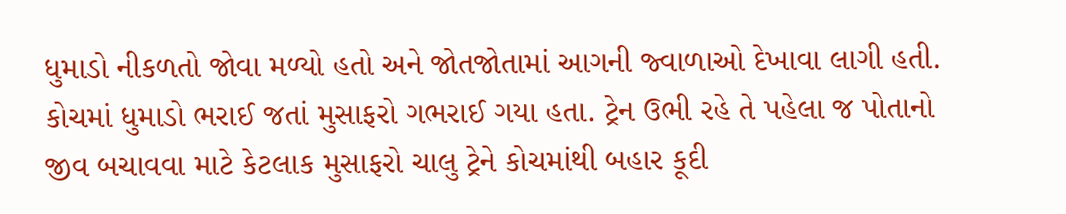ધુમાડો નીકળતો જોવા મળ્યો હતો અને જોતજોતામાં આગની જ્વાળાઓ દેખાવા લાગી હતી. કોચમાં ધુમાડો ભરાઈ જતાં મુસાફરો ગભરાઈ ગયા હતા. ટ્રેન ઉભી રહે તે પહેલા જ પોતાનો જીવ બચાવવા માટે કેટલાક મુસાફરો ચાલુ ટ્રેને કોચમાંથી બહાર કૂદી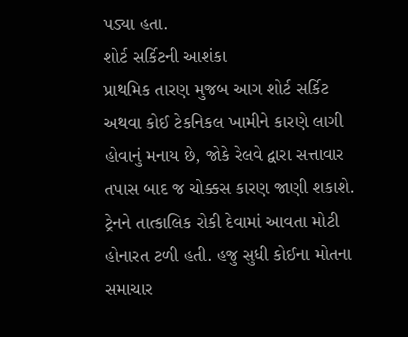પડ્યા હતા.
શોર્ટ સર્કિટની આશંકા
પ્રાથમિક તારણ મુજબ આગ શોર્ટ સર્કિટ અથવા કોઈ ટેકનિકલ ખામીને કારણે લાગી હોવાનું મનાય છે, જોકે રેલવે દ્વારા સત્તાવાર તપાસ બાદ જ ચોક્કસ કારણ જાણી શકાશે. ટ્રેનને તાત્કાલિક રોકી દેવામાં આવતા મોટી હોનારત ટળી હતી. હજુ સુધી કોઈના મોતના સમાચાર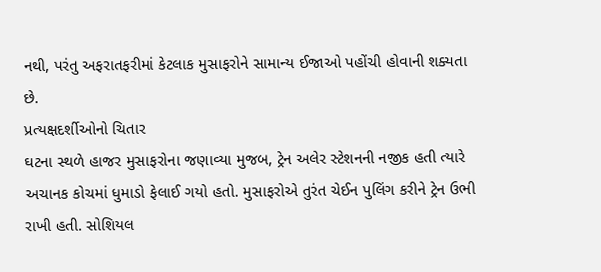નથી, પરંતુ અફરાતફરીમાં કેટલાક મુસાફરોને સામાન્ય ઈજાઓ પહોંચી હોવાની શક્યતા છે.
પ્રત્યક્ષદર્શીઓનો ચિતાર
ઘટના સ્થળે હાજર મુસાફરોના જણાવ્યા મુજબ, ટ્રેન અલેર સ્ટેશનની નજીક હતી ત્યારે અચાનક કોચમાં ધુમાડો ફેલાઈ ગયો હતો. મુસાફરોએ તુરંત ચેઈન પુલિંગ કરીને ટ્રેન ઉભી રાખી હતી. સોશિયલ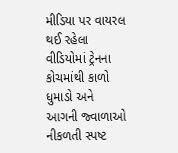મીડિયા પર વાયરલ થઈ રહેલા વીડિયોમાં ટ્રેનના કોચમાંથી કાળો ધુમાડો અને આગની જ્વાળાઓ નીકળતી સ્પષ્ટ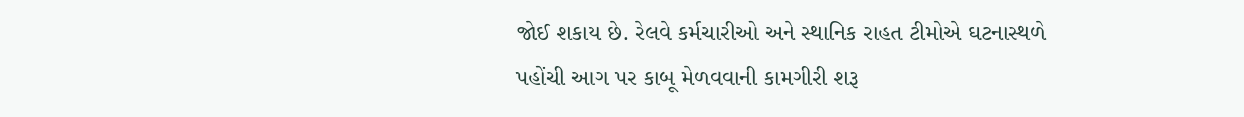જોઈ શકાય છે. રેલવે કર્મચારીઓ અને સ્થાનિક રાહત ટીમોએ ઘટનાસ્થળે પહોંચી આગ પર કાબૂ મેળવવાની કામગીરી શરૂ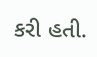કરી હતી.